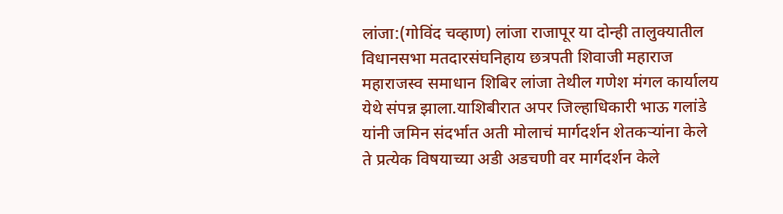लांजा:(गोविंद चव्हाण) लांजा राजापूर या दोन्ही तालुक्यातील विधानसभा मतदारसंघनिहाय छत्रपती शिवाजी महाराज महाराजस्व समाधान शिबिर लांजा तेथील गणेश मंगल कार्यालय येथे संपन्न झाला.याशिबीरात अपर जिल्हाधिकारी भाऊ गलांडे यांनी जमिन संदर्भात अती मोलाचं मार्गदर्शन शेतकऱ्यांना केले ते प्रत्येक विषयाच्या अडी अडचणी वर मार्गदर्शन केले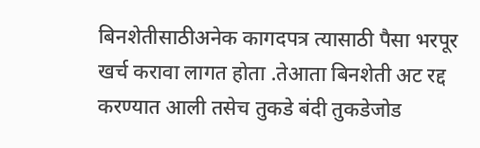बिनशेतीसाठीअनेक कागदपत्र त्यासाठी पैसा भरपूर खर्च करावा लागत होता .तेआता बिनशेती अट रद्द करण्यात आली तसेच तुकडे बंदी तुकडेजोड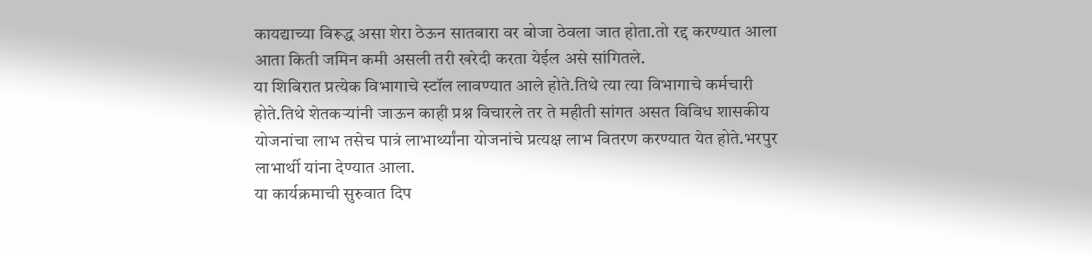कायद्याच्या विरूद्ध असा शेरा ठेऊन सातबारा वर बोजा ठेवला जात होता.तो रद्द करण्यात आला आता किती जमिन कमी असली तरी खरेदी करता येईल असे सांगितले.
या शिबिरात प्रत्येक विभागाचे स्टॉल लावण्यात आले होते.तिथे त्या त्या विभागाचे कर्मचारी होते.तिथे शेतकऱ्यांनी जाऊन काही प्रश्न विचारले तर ते महीती सांगत असत विविध शासकीय योजनांचा लाभ तसेच पात्रं लाभार्थ्यांना योजनांचे प्रत्यक्ष लाभ वितरण करण्यात येत होते.भरपुर लाभार्थी यांना देण्यात आला.
या कार्यक्रमाची सुरुवात दिप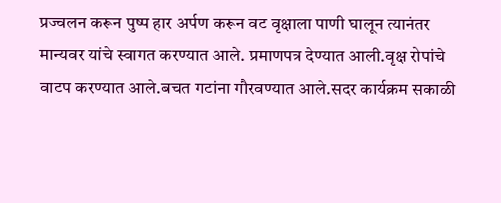प्रज्वलन करून पुष्प हार अर्पण करून वट वृक्षाला पाणी घालून त्यानंतर मान्यवर यांचे स्वागत करण्यात आले. प्रमाणपत्र देण्यात आली.वृक्ष रोपांचे वाटप करण्यात आले.बचत गटांना गौरवण्यात आले.सदर कार्यक्रम सकाळी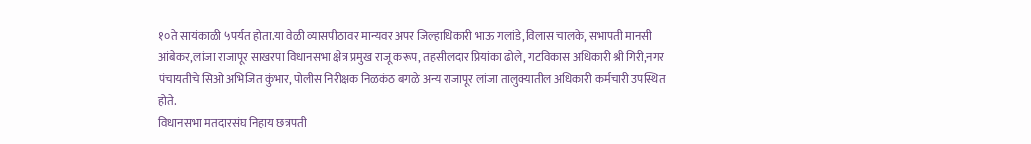१०ते सायंकाळी ५पर्यत होता.या वेळी व्यासपीठावर मान्यवर अपर जिल्हाधिकारी भाऊ गलांडे,विलास चालके, सभापती मानसी आंबेकर,लांजा राजापूर साखरपा विधानसभा क्षेत्र प्रमुख राजू करूप, तहसीलदार प्रियांका ढोले, गटविकास अधिकारी श्री गिरी,नगर पंचायतीचे सिओ अभिजित कुंभार, पोलीस निरीक्षक निळकंठ बगळे अन्य राजापूर लांजा तालुक्यातील अधिकारी कर्मचारी उपस्थित होते.
विधानसभा मतदारसंघ निहाय छत्रपती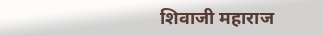शिवाजी महाराज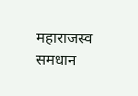महाराजस्व समधान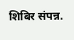शिबिर संपन्न.